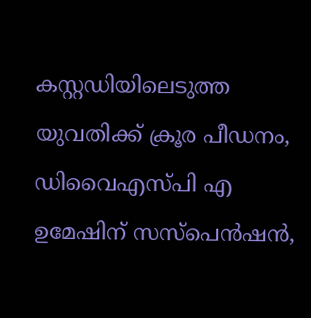കസ്റ്റഡിയിലെടുത്ത യുവതിക്ക് ക്രൂര പീഡനം, ഡിവൈഎസ്പി എ ഉമേഷിന് സസ്‌പെന്‍ഷന്‍,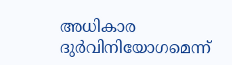അധികാര ദുര്‍വിനിയോഗമെന്ന്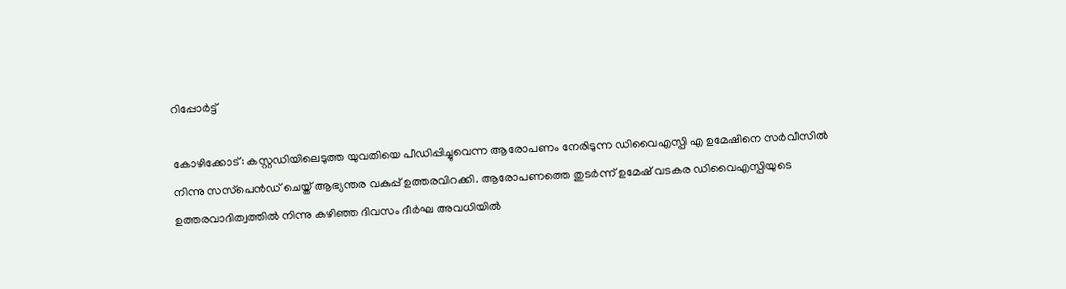റിപ്പോര്‍ട്ട്

കോഴിക്കോട്: കസ്റ്റഡിയിലെടുത്ത യുവതിയെ പീഡിപ്പിച്ചുവെന്ന ആരോപണം നേരിടുന്ന ഡിവൈഎസ്പി എ ഉമേഷിനെ സര്‍വീസില്‍ നിന്നു സസ്‌പെന്‍ഡ് ചെയ്ത് ആഭ്യന്തര വകുപ്പ് ഉത്തരവിറക്കി. ആരോപണത്തെ തുടര്‍ന്ന് ഉമേഷ് വടകര ഡിവൈഎസ്പിയുടെ ഉത്തരവാദിത്വത്തില്‍ നിന്നു കഴിഞ്ഞ ദിവസം ദീര്‍ഘ അവധിയില്‍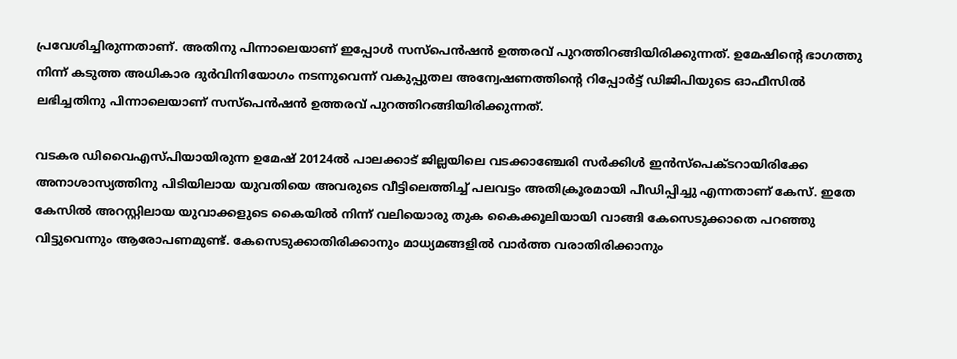പ്രവേശിച്ചിരുന്നതാണ്. അതിനു പിന്നാലെയാണ് ഇപ്പോള്‍ സസ്‌പെന്‍ഷന്‍ ഉത്തരവ് പുറത്തിറങ്ങിയിരിക്കുന്നത്. ഉമേഷിന്റെ ഭാഗത്തു നിന്ന് കടുത്ത അധികാര ദുര്‍വിനിയോഗം നടന്നുവെന്ന് വകുപ്പുതല അന്വേഷണത്തിന്റെ റിപ്പോര്‍ട്ട് ഡിജിപിയുടെ ഓഫീസില്‍ ലഭിച്ചതിനു പിന്നാലെയാണ് സസ്‌പെന്‍ഷന്‍ ഉത്തരവ് പുറത്തിറങ്ങിയിരിക്കുന്നത്.

വടകര ഡിവൈഎസ്പിയായിരുന്ന ഉമേഷ് 20124ല്‍ പാലക്കാട് ജില്ലയിലെ വടക്കാഞ്ചേരി സര്‍ക്കിള്‍ ഇന്‍സ്‌പെക്ടറായിരിക്കേ അനാശാസ്യത്തിനു പിടിയിലായ യുവതിയെ അവരുടെ വീട്ടിലെത്തിച്ച് പലവട്ടം അതിക്രൂരമായി പീഡിപ്പിച്ചു എന്നതാണ് കേസ്. ഇതേ കേസില്‍ അറസ്റ്റിലായ യുവാക്കളുടെ കൈയില്‍ നിന്ന് വലിയൊരു തുക കൈക്കൂലിയായി വാങ്ങി കേസെടുക്കാതെ പറഞ്ഞു വിട്ടുവെന്നും ആരോപണമുണ്ട്. കേസെടുക്കാതിരിക്കാനും മാധ്യമങ്ങളില്‍ വാര്‍ത്ത വരാതിരിക്കാനും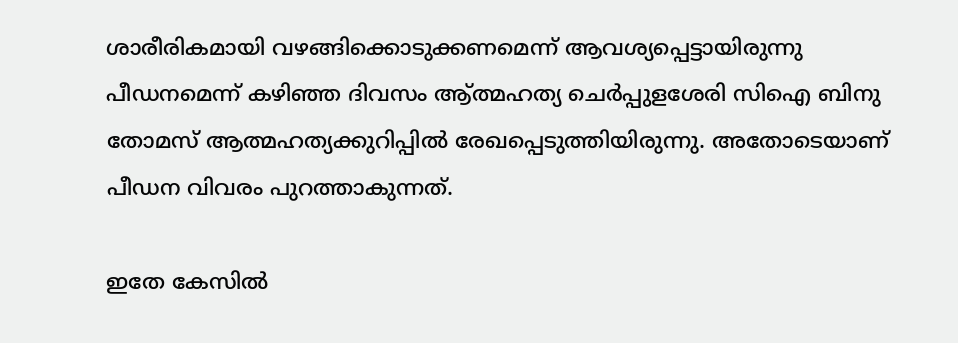ശാരീരികമായി വഴങ്ങിക്കൊടുക്കണമെന്ന് ആവശ്യപ്പെട്ടായിരുന്നു പീഡനമെന്ന് കഴിഞ്ഞ ദിവസം ആ്ത്മഹത്യ ചെര്‍പ്പുളശേരി സിഐ ബിനു തോമസ് ആത്മഹത്യക്കുറിപ്പില്‍ രേഖപ്പെടുത്തിയിരുന്നു. അതോടെയാണ് പീഡന വിവരം പുറത്താകുന്നത്.

ഇതേ കേസില്‍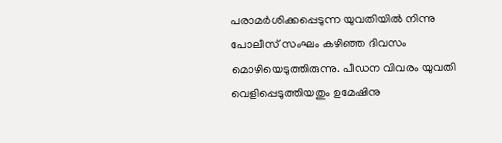പരാമര്‍ശിക്കപ്പെടുന്ന യുവതിയില്‍ നിന്നു പോലീസ് സംഘം കഴിഞ്ഞ ദിവസം മൊഴിയെടുത്തിരുന്നു. പീഡന വിവരം യുവതി വെളിപ്പെടുത്തിയതും ഉമേഷിനു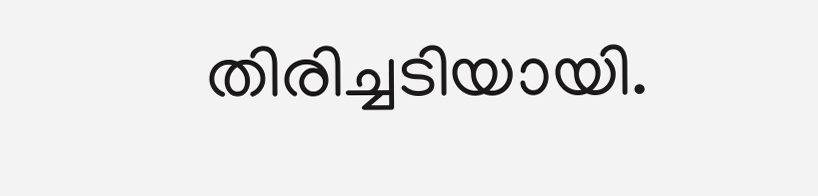തിരിച്ചടിയായി.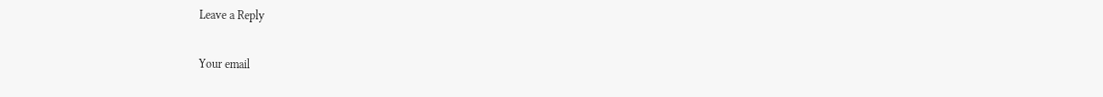Leave a Reply

Your email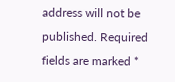address will not be published. Required fields are marked *